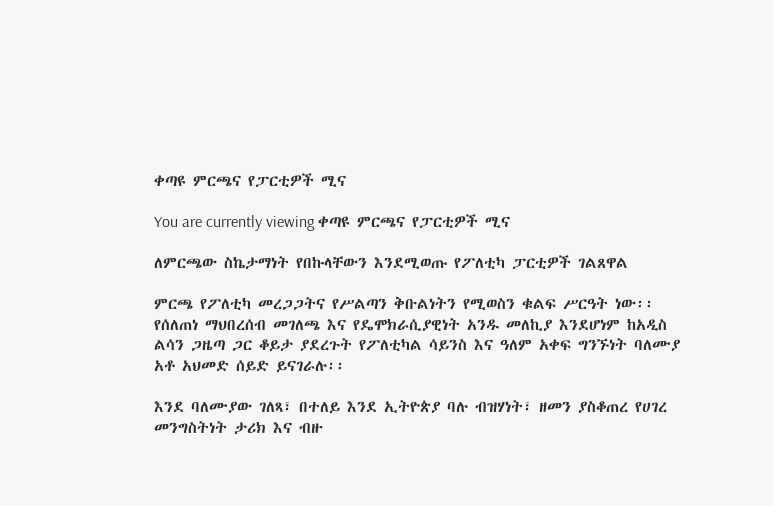ቀጣዩ ምርጫና የፓርቲዎች ሚና

You are currently viewing ቀጣዩ ምርጫና የፓርቲዎች ሚና

ለምርጫው ስኬታማነት የበኩላቸውን እንደሚወጡ የፖለቲካ ፓርቲዎች ገልጸዋል

ምርጫ የፖለቲካ መረጋጋትና የሥልጣን ቅቡልነትን የሚወስን ቁልፍ ሥርዓት ነው፡፡ የሰለጠነ ማህበረሰብ መገለጫ እና የዴሞክራሲያዊነት አንዱ መለኪያ እንደሆነም ከአዲስ ልሳን ጋዜጣ ጋር ቆይታ ያደረጉት የፖለቲካል ሳይንስ እና ዓለም አቀፍ ግንኙነት ባለሙያ አቶ አህመድ ሰይድ ይናገራሉ፡፡

እንደ ባለሙያው ገለጻ፣ በተለይ እንደ ኢትዮጵያ ባሉ ብዝሃነት፣ ዘመን ያስቆጠረ የሀገረ መንግስትነት ታሪክ እና ብዙ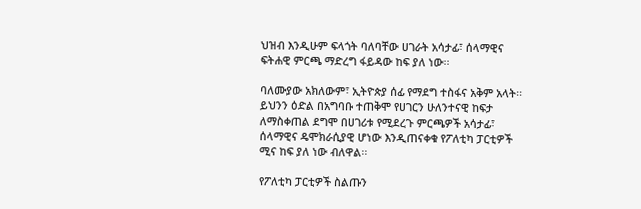ህዝብ እንዲሁም ፍላጎት ባለባቸው ሀገራት አሳታፊ፣ ሰላማዊና ፍትሐዊ ምርጫ ማድረግ ፋይዳው ከፍ ያለ ነው፡፡

ባለሙያው አክለውም፣ ኢትዮጵያ ሰፊ የማደግ ተስፋና አቅም አላት፡፡ ይህንን ዕድል በአግባቡ ተጠቅሞ የሀገርን ሁለንተናዊ ከፍታ ለማስቀጠል ደግሞ በሀገሪቱ የሚደረጉ ምርጫዎች አሳታፊ፣ ሰላማዊና ዴሞክራሲያዊ ሆነው እንዲጠናቀቁ የፖለቲካ ፓርቲዎች ሚና ከፍ ያለ ነው ብለዋል፡፡

የፖለቲካ ፓርቲዎች ስልጡን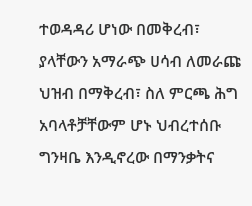ተወዳዳሪ ሆነው በመቅረብ፣ ያላቸውን አማራጭ ሀሳብ ለመራጩ ህዝብ በማቅረብ፣ ስለ ምርጫ ሕግ አባላቶቻቸውም ሆኑ ህብረተሰቡ ግንዛቤ እንዲኖረው በማንቃትና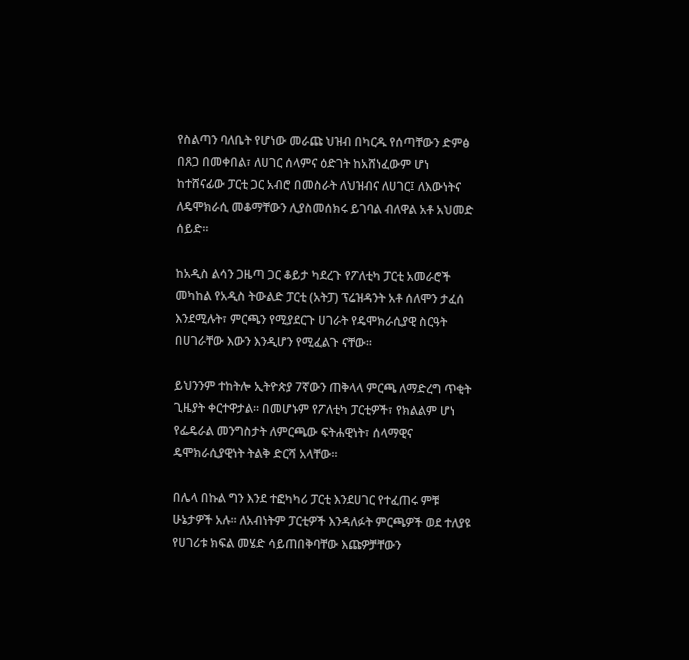የስልጣን ባለቤት የሆነው መራጩ ህዝብ በካርዱ የሰጣቸውን ድምፅ በጸጋ በመቀበል፣ ለሀገር ሰላምና ዕድገት ከአሸነፈውም ሆነ ከተሸናፊው ፓርቲ ጋር አብሮ በመስራት ለህዝብና ለሀገር፤ ለእውነትና ለዴሞክራሲ መቆማቸውን ሊያስመሰክሩ ይገባል ብለዋል አቶ አህመድ ሰይድ፡፡

ከአዲስ ልሳን ጋዜጣ ጋር ቆይታ ካደረጉ የፖለቲካ ፓርቲ አመራሮች መካከል የአዲስ ትውልድ ፓርቲ (አትፓ) ፕሬዝዳንት አቶ ሰለሞን ታፈሰ እንደሚሉት፣ ምርጫን የሚያደርጉ ሀገራት የዴሞክራሲያዊ ስርዓት በሀገራቸው እውን እንዲሆን የሚፈልጉ ናቸው፡፡

ይህንንም ተከትሎ ኢትዮጵያ 7ኛውን ጠቅላላ ምርጫ ለማድረግ ጥቂት ጊዜያት ቀርተዋታል፡፡ በመሆኑም የፖለቲካ ፓርቲዎች፣ የክልልም ሆነ የፌዴራል መንግስታት ለምርጫው ፍትሐዊነት፣ ሰላማዊና ዴሞክራሲያዊነት ትልቅ ድርሻ አላቸው፡፡

በሌላ በኩል ግን እንደ ተፎካካሪ ፓርቲ እንደሀገር የተፈጠሩ ምቹ ሁኔታዎች አሉ፡፡ ለአብነትም ፓርቲዎች እንዳለፉት ምርጫዎች ወደ ተለያዩ የሀገሪቱ ክፍል መሄድ ሳይጠበቅባቸው እጩዎቻቸውን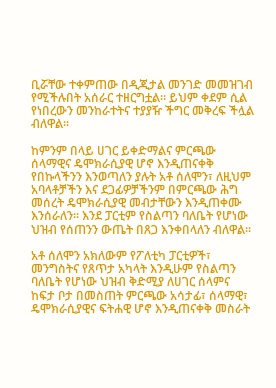ቢሯቸው ተቀምጠው በዲጂታል መንገድ መመዝገብ የሚችሉበት አሰራር ተዘርግቷል፡፡ ይህም ቀደም ሲል የነበረውን መንከራተትና ተያያዥ ችግር መቅረፍ ችሏል ብለዋል፡፡

ከምንም በላይ ሀገር ይቀድማልና ምርጫው ሰላማዊና ዴሞክራሲያዊ ሆኖ እንዲጠናቀቅ የበኩላችንን እንወጣለን ያሉት አቶ ሰለሞን፣ ለዚህም አባላቶቻችን እና ደጋፊዎቻችንም በምርጫው ሕግ መሰረት ዴሞክራሲያዊ መብታቸውን እንዲጠቀሙ እንሰራለን፡፡ እንደ ፓርቲም የስልጣን ባለቤት የሆነው ህዝብ የሰጠንን ውጤት በጸጋ እንቀበላለን ብለዋል፡፡

አቶ ሰለሞን አክለውም የፖለቲካ ፓርቲዎች፣ መንግስትና የጸጥታ አካላት እንዲሁም የስልጣን ባለቤት የሆነው ህዝብ ቅድሚያ ለሀገር ሰላምና ከፍታ ቦታ በመስጠት ምርጫው አሳታፊ፣ ሰላማዊ፣ ዴሞክራሲያዊና ፍትሐዊ ሆኖ እንዲጠናቀቅ መስራት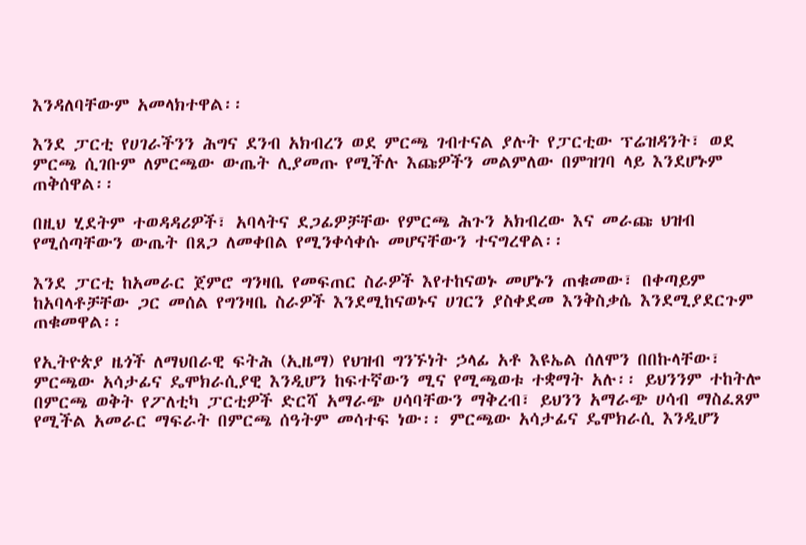እንዳለባቸውም አመላክተዋል፡፡

እንደ ፓርቲ የሀገራችንን ሕግና ደንብ አክብረን ወደ ምርጫ ገብተናል ያሉት የፓርቲው ፕሬዝዳንት፣ ወደ ምርጫ ሲገቡም ለምርጫው ውጤት ሊያመጡ የሚችሉ እጩዎችን መልምለው በምዝገባ ላይ እንደሆኑም ጠቅሰዋል፡፡

በዚህ ሂደትም ተወዳዳሪዎች፣ አባላትና ደጋፊዎቻቸው የምርጫ ሕጉን አክብረው እና መራጩ ህዝብ የሚሰጣቸውን ውጤት በጸጋ ለመቀበል የሚንቀሳቀሱ መሆናቸውን ተናግረዋል፡፡

እንደ ፓርቲ ከአመራር ጀምሮ ግንዛቤ የመፍጠር ስራዎች እየተከናወኑ መሆኑን ጠቁመው፣ በቀጣይም ከአባላቶቻቸው ጋር መሰል የግንዛቤ ስራዎች እንደሚከናወኑና ሀገርን ያስቀደመ እንቅስቃሴ እንደሚያደርጉም ጠቁመዋል፡፡

የኢትዮጵያ ዜጎች ለማህበራዊ ፍትሕ (ኢዜማ) የህዝብ ግንኙነት ኃላፊ አቶ እዩኤል ሰለሞን በበኩላቸው፣ ምርጫው አሳታፊና ዴሞክራሲያዊ እንዲሆን ከፍተኛውን ሚና የሚጫወቱ ተቋማት አሉ፡፡ ይህንንም ተከትሎ በምርጫ ወቅት የፖለቲካ ፓርቲዎች ድርሻ አማራጭ ሀሳባቸውን ማቅረብ፣ ይህንን አማራጭ ሀሳብ ማስፈጸም የሚችል አመራር ማፍራት በምርጫ ሰዓትም መሳተፍ ነው፡፡ ምርጫው አሳታፊና ዴሞክራሲ እንዲሆን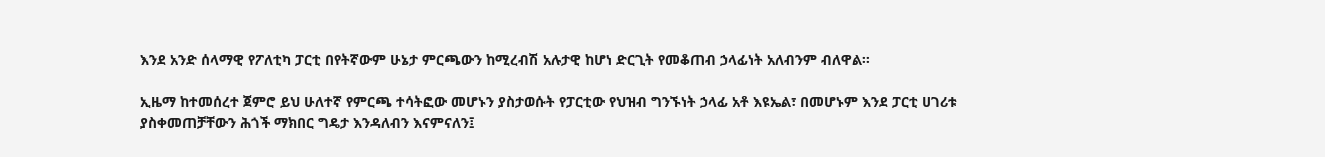እንደ አንድ ሰላማዊ የፖለቲካ ፓርቲ በየትኛውም ሁኔታ ምርጫውን ከሚረብሽ አሉታዊ ከሆነ ድርጊት የመቆጠብ ኃላፊነት አለብንም ብለዋል፡፡

ኢዜማ ከተመሰረተ ጀምሮ ይህ ሁለተኛ የምርጫ ተሳትፎው መሆኑን ያስታወሱት የፓርቲው የህዝብ ግንኙነት ኃላፊ አቶ እዩኤል፣ በመሆኑም እንደ ፓርቲ ሀገሪቱ ያስቀመጠቻቸውን ሕጎች ማክበር ግዴታ እንዳለብን እናምናለን፤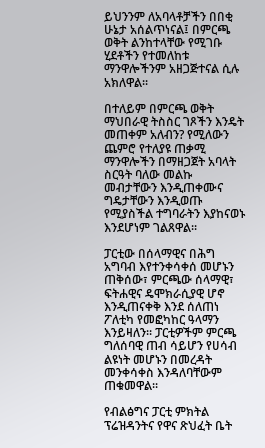ይህንንም ለአባላቶቻችን በበቂ ሁኔታ አሰልጥነናል፤ በምርጫ ወቅት ልንከተላቸው የሚገቡ ሂደቶችን የተመለከቱ ማንዋሎችንም አዘጋጅተናል ሲሉ አክለዋል፡፡

በተለይም በምርጫ ወቅት ማህበራዊ ትስስር ገጾችን እንዴት መጠቀም አለብን? የሚለውን ጨምሮ የተለያዩ ጠቃሚ ማንዋሎችን በማዘጋጀት አባላት ስርዓት ባለው መልኩ መብታቸውን እንዲጠቀሙና ግዴታቸውን እንዲወጡ የሚያስችል ተግባራትን እያከናወኑ እንደሆነም ገልጸዋል፡፡

ፓርቲው በሰላማዊና በሕግ አግባብ እየተንቀሳቀሰ መሆኑን ጠቅሰው፣ ምርጫው ሰላማዊ፣ ፍትሐዊና ዴሞክራሲያዊ ሆኖ እንዲጠናቀቅ እንደ ሰለጠነ ፖለቲካ የመፎካከር ዓላማን እንይዛለን፡፡ ፓርቲዎችም ምርጫ ግለሰባዊ ጠብ ሳይሆን የሀሳብ ልዩነት መሆኑን በመረዳት መንቀሳቀስ እንዳለባቸውም ጠቁመዋል፡፡

የብልፅግና ፓርቲ ምክትል ፕሬዝዳንትና የዋና ጽህፈት ቤት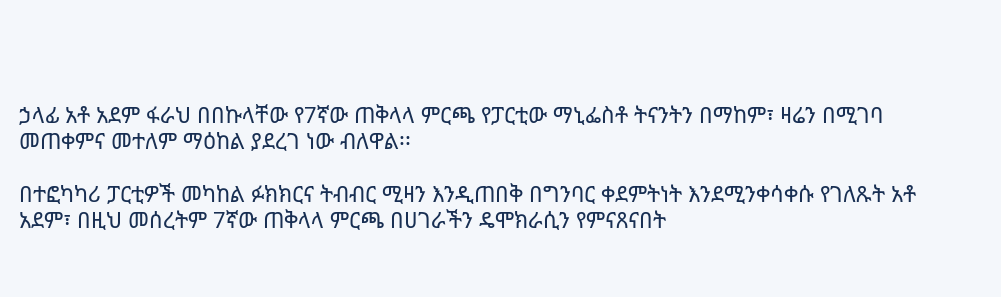ኃላፊ አቶ አደም ፋራህ በበኩላቸው የ7ኛው ጠቅላላ ምርጫ የፓርቲው ማኒፌስቶ ትናንትን በማከም፣ ዛሬን በሚገባ መጠቀምና መተለም ማዕከል ያደረገ ነው ብለዋል፡፡

በተፎካካሪ ፓርቲዎች መካከል ፉክክርና ትብብር ሚዛን እንዲጠበቅ በግንባር ቀደምትነት እንደሚንቀሳቀሱ የገለጹት አቶ አደም፣ በዚህ መሰረትም 7ኛው ጠቅላላ ምርጫ በሀገራችን ዴሞክራሲን የምናጸናበት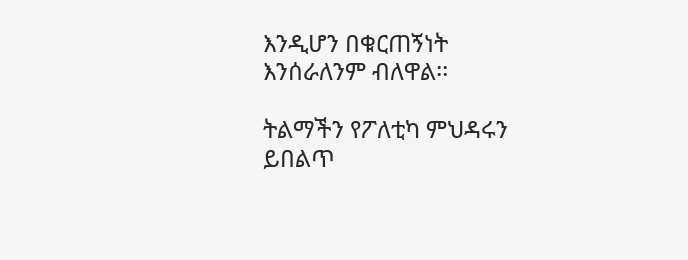እንዲሆን በቁርጠኝነት እንሰራለንም ብለዋል፡፡

ትልማችን የፖለቲካ ምህዳሩን ይበልጥ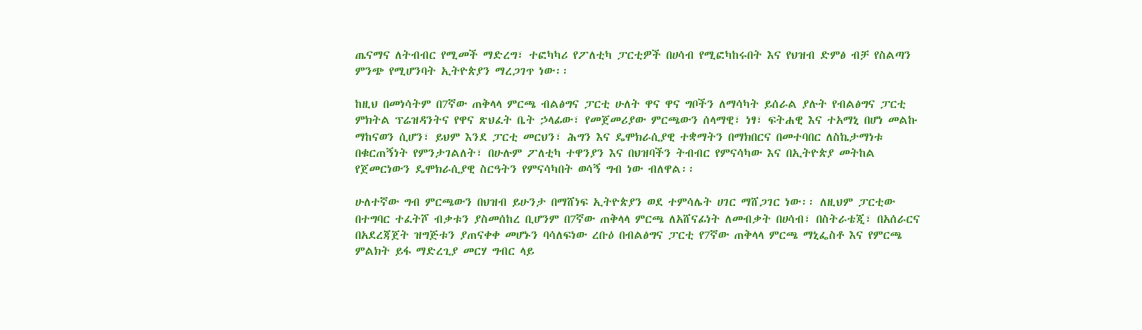ጤናማና ለትብብር የሚመች ማድረግ፣ ተፎካካሪ የፖለቲካ ፓርቲዎች በሀሳብ የሚፎካከሩበት እና የህዝብ ድምፅ ብቻ የስልጣን ምንጭ የሚሆንባት ኢትዮጵያን ማረጋገጥ ነው፡፡

ከዚህ በመነሳትም በ7ኛው ጠቅላላ ምርጫ ብልፅግና ፓርቲ ሁለት ዋና ዋና ግቦችን ለማሳካት ይሰራል ያሉት የብልፅግና ፓርቲ ምክትል ፕሬዝዳንትና የዋና ጽህፈት ቤት ኃላፊው፣ የመጀመሪያው ምርጫውን ሰላማዊ፣ ነፃ፣ ፍትሐዊ እና ተአማኒ በሆነ መልኩ ማከናወን ሲሆን፣ ይህም እንደ ፓርቲ መርህን፣ ሕግን እና ዴሞክራሲያዊ ተቋማትን በማክበርና በመተባበር ለስኬታማነቱ በቁርጠኝነት የምንታገልለት፣ በሁሉም ፖለቲካ ተዋንያን እና በህዝባችን ትብብር የምናሳካው እና በኢትዮጵያ መትከል የጀመርነውን ዴሞክራሲያዊ ስርዓትን የምናሳካበት ወሳኝ ግብ ነው ብለዋል፡፡

ሁለተኛው ግብ ምርጫውን በህዝብ ይሁንታ በማሸነፍ ኢትዮጵያን ወደ ተምሳሌት ሀገር ማሸጋገር ነው፡፡ ለዚህም ፓርቲው በተግባር ተፈትሾ ብቃቱን ያስመሰከረ ቢሆንም በ7ኛው ጠቅላላ ምርጫ ለአሸናፊነት ለመብቃት በሀሳብ፣ በስትራቴጂ፣ በአሰራርና በአደረጃጀት ዝግጅቱን ያጠናቀቀ መሆኑን ባሳለፍነው ረቡዕ በብልፅግና ፓርቲ የ7ኛው ጠቅላላ ምርጫ ማኒፌስቶ እና የምርጫ ምልክት ይፋ ማድረጊያ መርሃ ግብር ላይ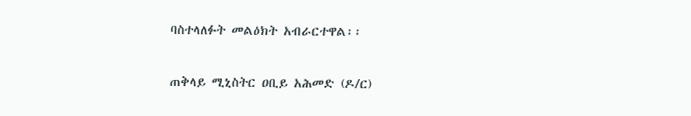ባስተላለፉት መልዕክት አብራርተዋል፡፡

ጠቅላይ ሚኒስትር ዐቢይ አሕመድ (ዶ/ር)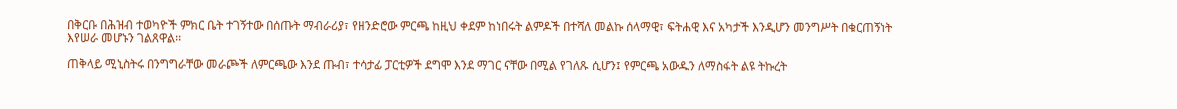በቅርቡ በሕዝብ ተወካዮች ምክር ቤት ተገኝተው በሰጡት ማብራሪያ፣ የዘንድሮው ምርጫ ከዚህ ቀደም ከነበሩት ልምዶች በተሻለ መልኩ ሰላማዊ፣ ፍትሐዊ እና አካታች እንዲሆን መንግሥት በቁርጠኝነት እየሠራ መሆኑን ገልጸዋል፡፡

ጠቅላይ ሚኒስትሩ በንግግራቸው መራጮች ለምርጫው እንደ ጡብ፣ ተሳታፊ ፓርቲዎች ደግሞ እንደ ማገር ናቸው በሚል የገለጹ ሲሆን፤ የምርጫ አውዱን ለማስፋት ልዩ ትኩረት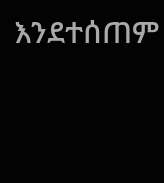እንደተሰጠም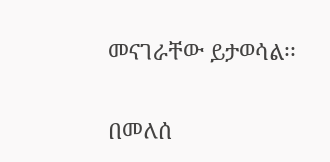መናገራቸው ይታወሳል፡፡

በመለሰ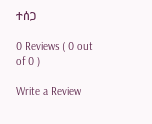ተሰጋ

0 Reviews ( 0 out of 0 )

Write a Review